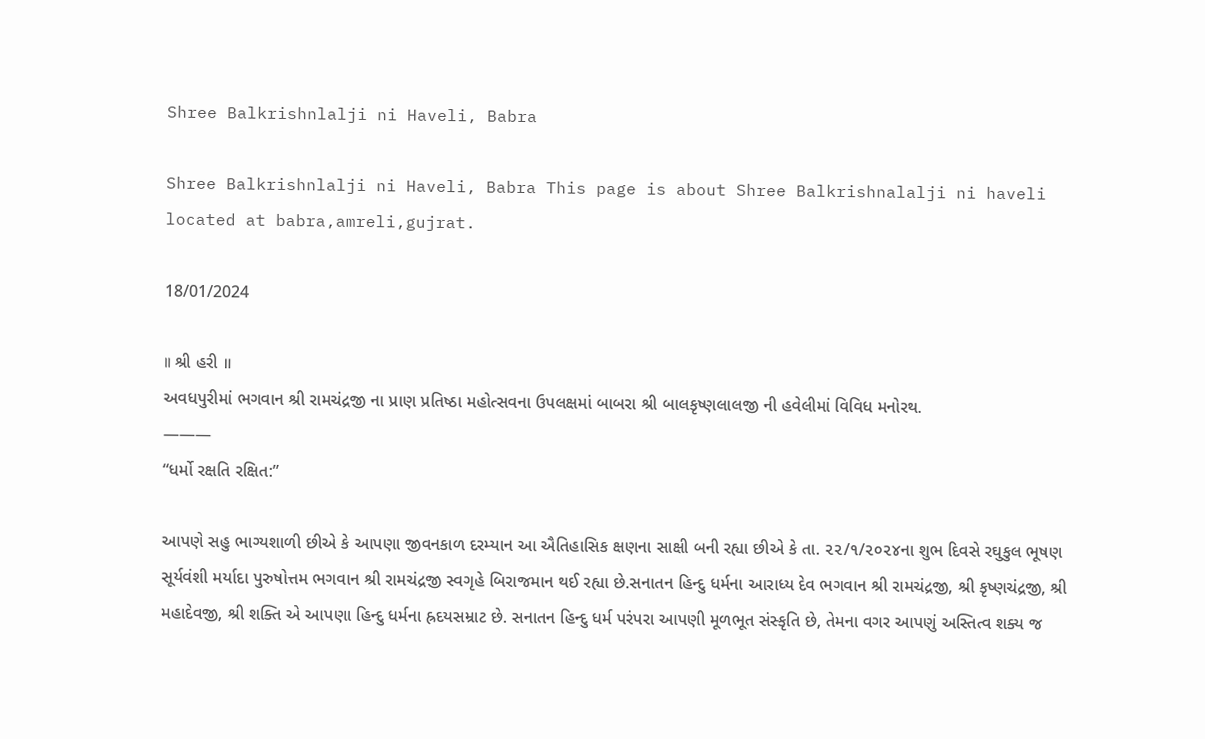Shree Balkrishnlalji ni Haveli, Babra

Shree Balkrishnlalji ni Haveli, Babra This page is about Shree Balkrishnalalji ni haveli located at babra,amreli,gujrat.

18/01/2024

॥ શ્રી હરી ॥
અવધપુરીમાં ભગવાન શ્રી રામચંદ્રજી ના પ્રાણ પ્રતિષ્ઠા મહોત્સવના ઉપલક્ષમાં બાબરા શ્રી બાલકૃષ્ણલાલજી ની હવેલીમાં વિવિધ મનોરથ.
———
“ધર્મો રક્ષતિ રક્ષિત:”

આપણે સહુ ભાગ્યશાળી છીએ કે આપણા જીવનકાળ દરમ્યાન આ ઐતિહાસિક ક્ષણના સાક્ષી બની રહ્યા છીએ કે તા. ૨૨/૧/૨૦૨૪ના શુભ દિવસે રઘુકુલ ભૂષણ સૂર્યવંશી મર્યાદા પુરુષોત્તમ ભગવાન શ્રી રામચંદ્રજી સ્વગૃહે બિરાજમાન થઈ રહ્યા છે.સનાતન હિન્દુ ધર્મના આરાધ્ય દેવ ભગવાન શ્રી રામચંદ્રજી, શ્રી કૃષ્ણચંદ્રજી, શ્રી મહાદેવજી, શ્રી શક્તિ એ આપણા હિન્દુ ધર્મના હ્રદયસમ્રાટ છે. સનાતન હિન્દુ ધર્મ પરંપરા આપણી મૂળભૂત સંસ્કૃતિ છે, તેમના વગર આપણું અસ્તિત્વ શક્ય જ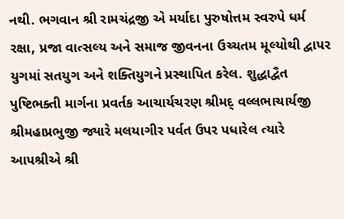નથી. ભગવાન શ્રી રામચંદ્રજી એ મર્યાદા પુરુષોત્તમ સ્વરુપે ધર્મ રક્ષા, પ્રજા વાત્સલ્ય અને સમાજ જીવનના ઉચ્ચતમ મૂલ્યોથી દ્વાપર યુગમાં સતયુગ અને શક્તિયુગને પ્રસ્થાપિત કરેલ. શુદ્ધાદ્વૈત પુષ્ટિભક્તી માર્ગના પ્રવર્તક આચાર્યચરણ શ્રીમદ્ વલ્લભાચાર્યજી શ્રીમહાપ્રભુજી જ્યારે મલયાગીર પર્વત ઉપર પધારેલ ત્યારે આપશ્રીએ શ્રી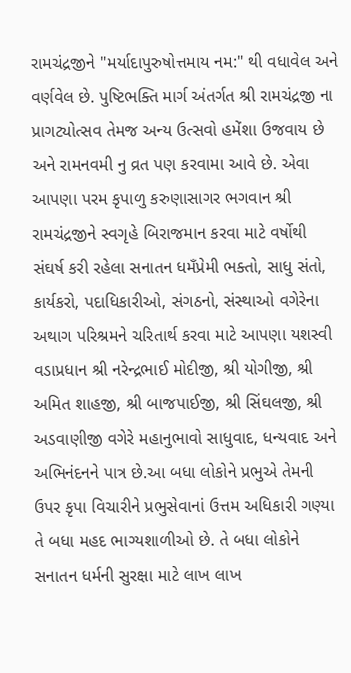રામચંદ્રજીને "મર્યાદાપુરુષોત્તમાય નમ:" થી વધાવેલ અને વર્ણવેલ છે. પુષ્ટિભક્તિ માર્ગ અંતર્ગત શ્રી રામચંદ્રજી ના પ્રાગટ્યોત્સવ તેમજ અન્ય ઉત્સવો હમેંશા ઉજવાય છે અને રામનવમી નુ વ્રત પણ કરવામા આવે છે. એવા આપણા પરમ કૃપાળુ કરુણાસાગર ભગવાન શ્રી રામચંદ્રજીને સ્વગૃહે બિરાજમાન કરવા માટે વર્ષોથી સંઘર્ષ કરી રહેલા સનાતન ધમઁપ્રેમી ભક્તો, સાધુ સંતો, કાર્યકરો, પદાધિકારીઓ, સંગઠનો, સંસ્થાઓ વગેરેના અથાગ પરિશ્રમને ચરિતાર્થ કરવા માટે આપણા યશસ્વી વડાપ્રધાન શ્રી નરેન્દ્રભાઈ મોદીજી, શ્રી યોગીજી, શ્રી અમિત શાહજી, શ્રી બાજપાઈજી, શ્રી સિંઘલજી, શ્રી અડવાણીજી વગેરે મહાનુભાવો સાધુવાદ, ધન્યવાદ અને અભિનંદનને પાત્ર છે.આ બધા લોકોને પ્રભુએ તેમની ઉપર કૃપા વિચારીને પ્રભુસેવાનાં ઉત્તમ અધિકારી ગણ્યા તે બધા મહદ ભાગ્યશાળીઓ છે. તે બધા લોકોને સનાતન ધર્મની સુરક્ષા માટે લાખ લાખ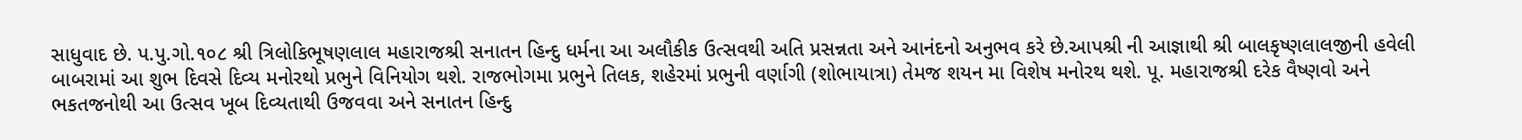સાધુવાદ છે. પ.પુ.ગો.૧૦૮ શ્રી ત્રિલોકિભૂષણલાલ મહારાજશ્રી સનાતન હિન્દુ ધર્મના આ અલૌકીક ઉત્સવથી અતિ પ્રસન્નતા અને આનંદનો અનુભવ કરે છે.આપશ્રી ની આજ્ઞાથી શ્રી બાલકૃષ્ણલાલજીની હવેલી બાબરામાં આ શુભ દિવસે દિવ્ય મનોરથો પ્રભુને વિનિયોગ થશે. રાજભોગમા પ્રભુને તિલક, શહેરમાં પ્રભુની વર્ણાગી (શોભાયાત્રા) તેમજ શયન મા વિશેષ મનોરથ થશે. પૂ. મહારાજશ્રી દરેક વૈષ્ણવો અને ભકતજનોથી આ ઉત્સવ ખૂબ દિવ્યતાથી ઉજવવા અને સનાતન હિન્દુ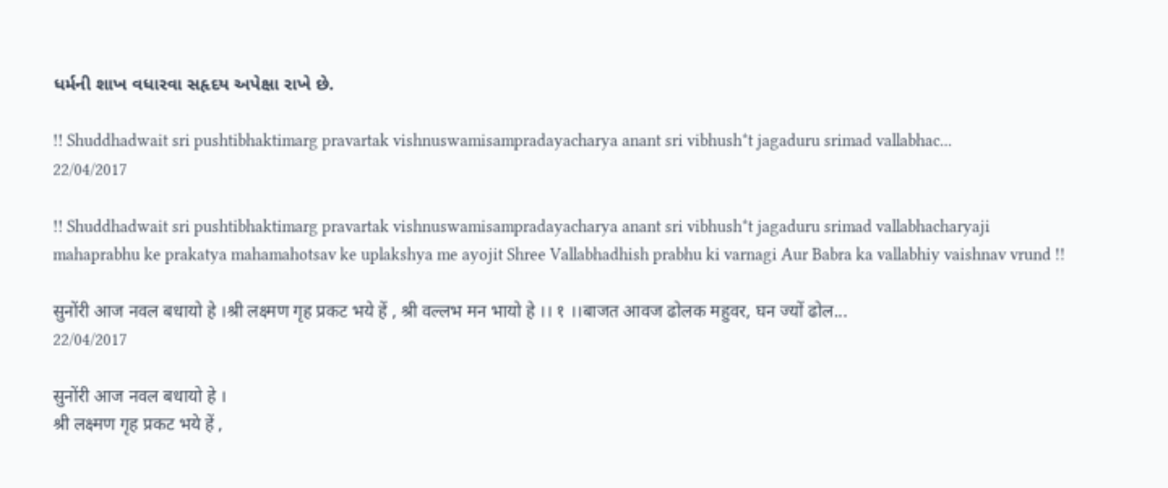ધર્મની શાખ વધારવા સહૃદય અપેક્ષા રાખે છે.

!! Shuddhadwait sri pushtibhaktimarg pravartak vishnuswamisampradayacharya anant sri vibhush*t jagaduru srimad vallabhac...
22/04/2017

!! Shuddhadwait sri pushtibhaktimarg pravartak vishnuswamisampradayacharya anant sri vibhush*t jagaduru srimad vallabhacharyaji mahaprabhu ke prakatya mahamahotsav ke uplakshya me ayojit Shree Vallabhadhish prabhu ki varnagi Aur Babra ka vallabhiy vaishnav vrund !!

सुनोंरी आज नवल बधायो हे ।श्री लक्ष्मण गृह प्रकट भये हें , श्री वल्लभ मन भायो हे ।। १ ।।बाजत आवज ढोलक महुवर, घन ज्यों ढोल...
22/04/2017

सुनोंरी आज नवल बधायो हे ।
श्री लक्ष्मण गृह प्रकट भये हें ,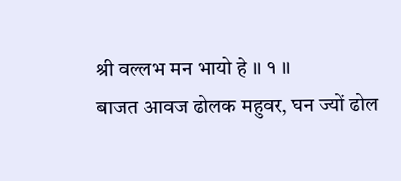श्री वल्लभ मन भायो हे ।। १ ।।
बाजत आवज ढोलक महुवर, घन ज्यों ढोल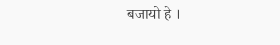बजायो हे ।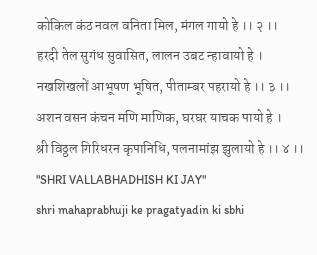कोकिल कंठ नवल वनिता मिल, मंगल गायो हे ।। २ ।।
हरदी तेल सुगंध सुवासित, लालन उबट न्हावायो हे ।
नखशिखलों आभूषण भूषित, पीताम्बर पहरायो हे ।। ३ ।।
अशन वसन कंचन मणि माणिक, घरघर याचक पायो हे ।
श्री विठ्ठल गिरिधरन कृपानिधि, पलनामांझ झुलायो हे ।। ४ ।।
"SHRI VALLABHADHISH KI JAY"
shri mahaprabhuji ke pragatyadin ki sbhi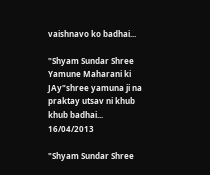vaishnavo ko badhai...

"Shyam Sundar Shree Yamune Maharani ki JAy"shree yamuna ji na praktay utsav ni khub khub badhai...
16/04/2013

"Shyam Sundar Shree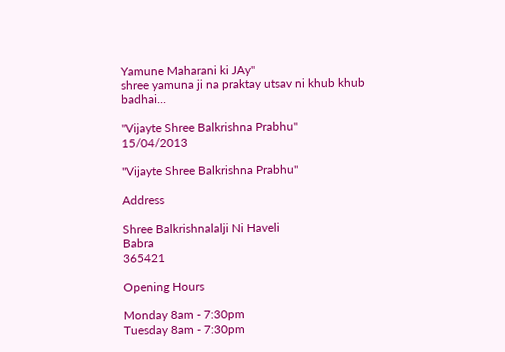Yamune Maharani ki JAy"
shree yamuna ji na praktay utsav ni khub khub badhai...

"Vijayte Shree Balkrishna Prabhu"
15/04/2013

"Vijayte Shree Balkrishna Prabhu"

Address

Shree Balkrishnalalji Ni Haveli
Babra
365421

Opening Hours

Monday 8am - 7:30pm
Tuesday 8am - 7:30pm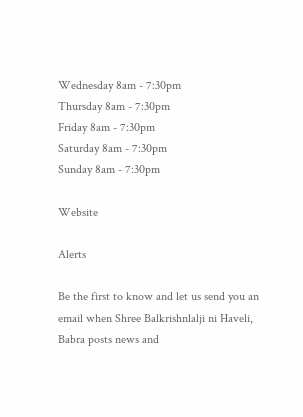Wednesday 8am - 7:30pm
Thursday 8am - 7:30pm
Friday 8am - 7:30pm
Saturday 8am - 7:30pm
Sunday 8am - 7:30pm

Website

Alerts

Be the first to know and let us send you an email when Shree Balkrishnlalji ni Haveli, Babra posts news and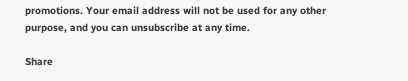promotions. Your email address will not be used for any other purpose, and you can unsubscribe at any time.

Share